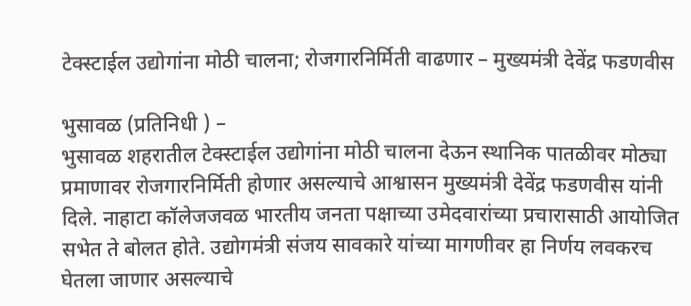टेक्स्टाईल उद्योगांना मोठी चालना; रोजगारनिर्मिती वाढणार – मुख्यमंत्री देवेंद्र फडणवीस

भुसावळ (प्रतिनिधी ) –
भुसावळ शहरातील टेक्स्टाईल उद्योगांना मोठी चालना देऊन स्थानिक पातळीवर मोठ्या प्रमाणावर रोजगारनिर्मिती होणार असल्याचे आश्वासन मुख्यमंत्री देवेंद्र फडणवीस यांनी दिले. नाहाटा कॉलेजजवळ भारतीय जनता पक्षाच्या उमेदवारांच्या प्रचारासाठी आयोजित सभेत ते बोलत होते. उद्योगमंत्री संजय सावकारे यांच्या मागणीवर हा निर्णय लवकरच घेतला जाणार असल्याचे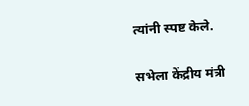त्यांनी स्पष्ट केले.

सभेला केंद्रीय मंत्री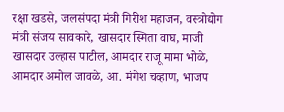रक्षा खडसे, जलसंपदा मंत्री गिरीश महाजन, वस्त्रोद्योग मंत्री संजय सावकारे, खासदार स्मिता वाघ, माजी खासदार उल्हास पाटील, आमदार राजू मामा भोळे, आमदार अमोल जावळे, आ. मंगेश चव्हाण, भाजप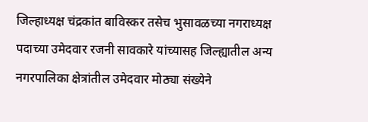जिल्हाध्यक्ष चंद्रकांत बाविस्कर तसेच भुसावळच्या नगराध्यक्ष पदाच्या उमेदवार रजनी सावकारे यांच्यासह जिल्ह्यातील अन्य नगरपालिका क्षेत्रांतील उमेदवार मोठ्या संख्येने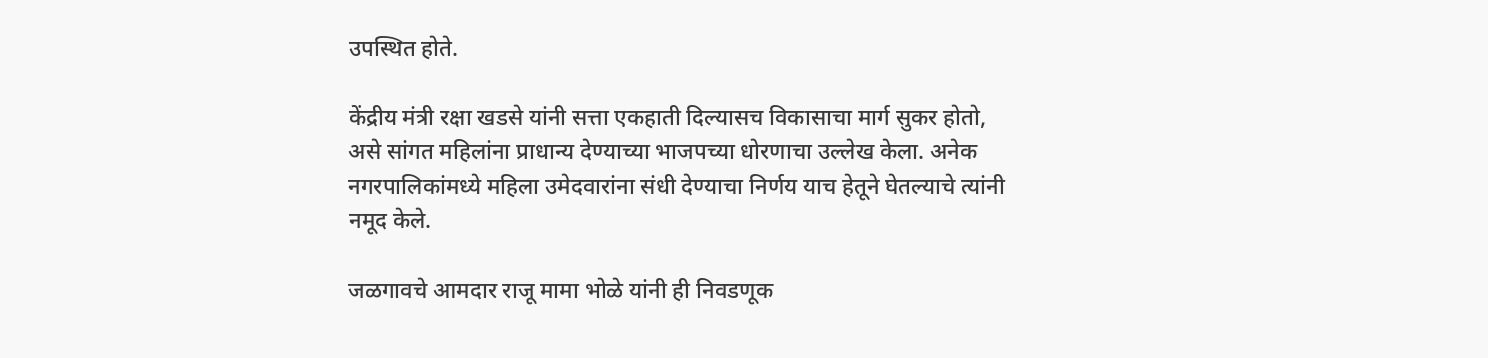उपस्थित होते.

केंद्रीय मंत्री रक्षा खडसे यांनी सत्ता एकहाती दिल्यासच विकासाचा मार्ग सुकर होतो, असे सांगत महिलांना प्राधान्य देण्याच्या भाजपच्या धोरणाचा उल्लेख केला. अनेक नगरपालिकांमध्ये महिला उमेदवारांना संधी देण्याचा निर्णय याच हेतूने घेतल्याचे त्यांनी नमूद केले.

जळगावचे आमदार राजू मामा भोळे यांनी ही निवडणूक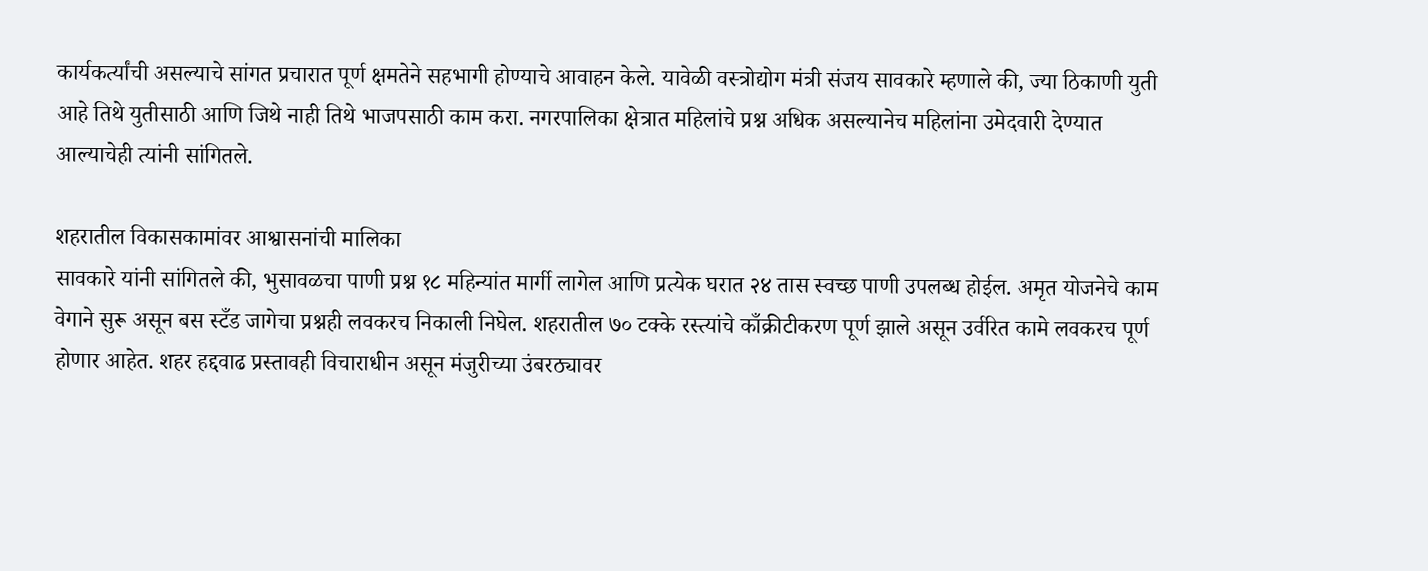कार्यकर्त्यांची असल्याचे सांगत प्रचारात पूर्ण क्षमतेने सहभागी होण्याचे आवाहन केले. यावेळी वस्त्रोद्योग मंत्री संजय सावकारे म्हणाले की, ज्या ठिकाणी युती आहे तिथे युतीसाठी आणि जिथे नाही तिथे भाजपसाठी काम करा. नगरपालिका क्षेत्रात महिलांचे प्रश्न अधिक असल्यानेच महिलांना उमेदवारी देण्यात आल्याचेही त्यांनी सांगितले.

शहरातील विकासकामांवर आश्वासनांची मालिका
सावकारे यांनी सांगितले की, भुसावळचा पाणी प्रश्न १८ महिन्यांत मार्गी लागेल आणि प्रत्येक घरात २४ तास स्वच्छ पाणी उपलब्ध होईल. अमृत योजनेचे काम वेगाने सुरू असून बस स्टँड जागेचा प्रश्नही लवकरच निकाली निघेल. शहरातील ७० टक्के रस्त्यांचे काँक्रीटीकरण पूर्ण झाले असून उर्वरित कामे लवकरच पूर्ण होणार आहेत. शहर हद्दवाढ प्रस्तावही विचाराधीन असून मंजुरीच्या उंबरठ्यावर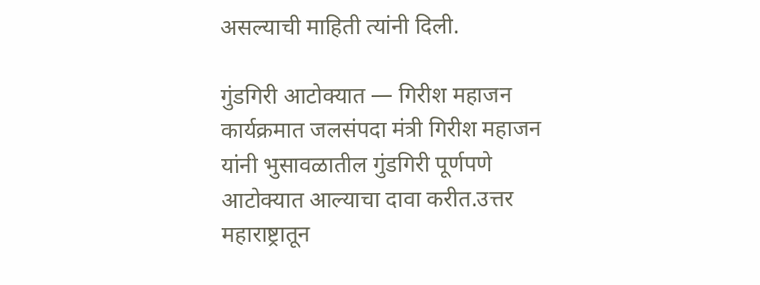असल्याची माहिती त्यांनी दिली.

गुंडगिरी आटोक्यात — गिरीश महाजन
कार्यक्रमात जलसंपदा मंत्री गिरीश महाजन यांनी भुसावळातील गुंडगिरी पूर्णपणे आटोक्यात आल्याचा दावा करीत.उत्तर महाराष्ट्रातून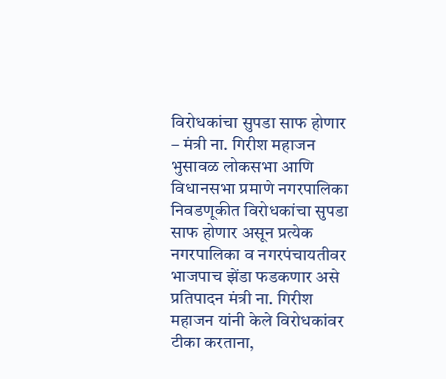विरोधकांचा सुपडा साफ होणार – मंत्री ना. गिरीश महाजन भुसावळ लोकसभा आणि विधानसभा प्रमाणे नगरपालिका निवडणूकीत विरोधकांचा सुपडा साफ होणार असून प्रत्येक नगरपालिका व नगरपंचायतीवर भाजपाच झेंडा फडकणार असे प्रतिपादन मंत्री ना. गिरीश महाजन यांनी केले विरोधकांवर टीका करताना,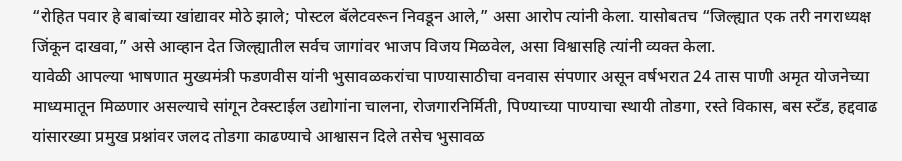“रोहित पवार हे बाबांच्या खांद्यावर मोठे झाले; पोस्टल बॅलेटवरून निवडून आले,” असा आरोप त्यांनी केला. यासोबतच “जिल्ह्यात एक तरी नगराध्यक्ष जिंकून दाखवा,” असे आव्हान देत जिल्ह्यातील सर्वच जागांवर भाजप विजय मिळवेल, असा विश्वासहि त्यांनी व्यक्त केला.
यावेळी आपल्या भाषणात मुख्यमंत्री फडणवीस यांनी भुसावळकरांचा पाण्यासाठीचा वनवास संपणार असून वर्षभरात 24 तास पाणी अमृत योजनेच्या माध्यमातून मिळणार असल्याचे सांगून टेक्स्टाईल उद्योगांना चालना, रोजगारनिर्मिती, पिण्याच्या पाण्याचा स्थायी तोडगा, रस्ते विकास, बस स्टँड, हद्दवाढ यांसारख्या प्रमुख प्रश्नांवर जलद तोडगा काढण्याचे आश्वासन दिले तसेच भुसावळ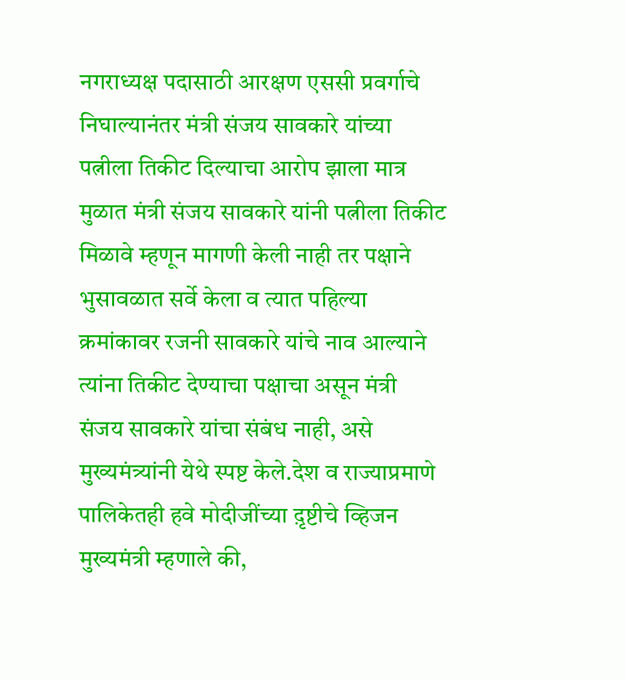नगराध्यक्ष पदासाठी आरक्षण एससी प्रवर्गाचे निघाल्यानंतर मंत्री संजय सावकारे यांच्या पत्नीला तिकीट दिल्याचा आरोप झाला मात्र मुळात मंत्री संजय सावकारे यांनी पत्नीला तिकीट मिळावे म्हणून मागणी केली नाही तर पक्षाने भुसावळात सर्वे केला व त्यात पहिल्या क्रमांकावर रजनी सावकारे यांचे नाव आल्याने त्यांना तिकीट देण्याचा पक्षाचा असून मंत्री संजय सावकारे यांचा संबंध नाही, असे मुख्यमंत्र्यांनी येथे स्पष्ट केले.देश व राज्याप्रमाणे पालिकेतही हवे मोदीजींच्या द़ृष्टीचे व्हिजन
मुख्यमंत्री म्हणाले की,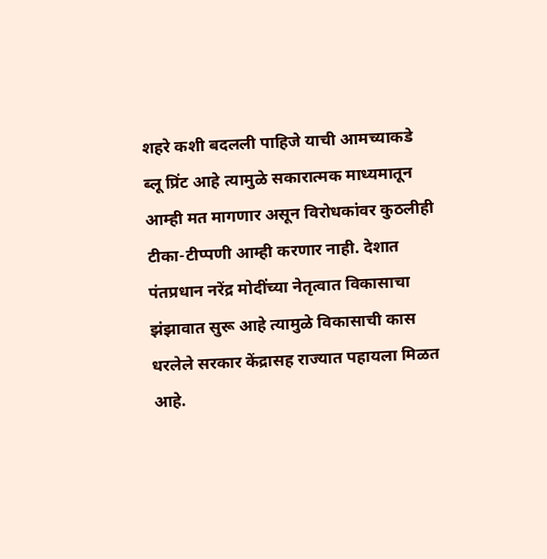शहरे कशी बदलली पाहिजे याची आमच्याकडे ब्लू प्रिंट आहे त्यामुळे सकारात्मक माध्यमातून आम्ही मत मागणार असून विरोधकांवर कुठलीही टीका-टीप्पणी आम्ही करणार नाही. देशात पंतप्रधान नरेंद्र मोदींच्या नेतृत्वात विकासाचा झंझावात सुरू आहे त्यामुळे विकासाची कास धरलेले सरकार केंद्रासह राज्यात पहायला मिळत आहे.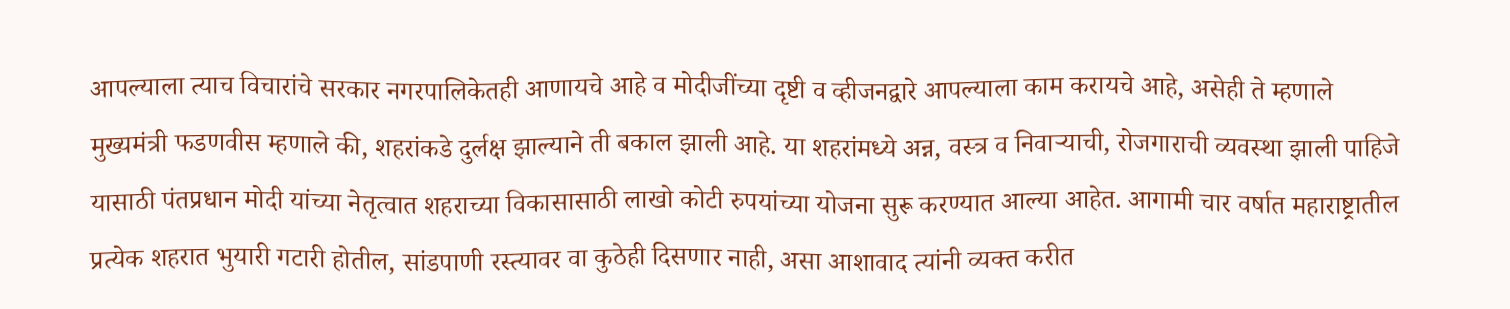आपल्याला त्याच विचारांचे सरकार नगरपालिकेतही आणायचे आहे व मोदीजींच्या दृष्टी व व्हीजनद्वारे आपल्याला काम करायचे आहे, असेही ते म्हणाले
मुख्यमंत्री फडणवीस म्हणाले की, शहरांकडे दुर्लक्ष झाल्याने ती बकाल झाली आहे. या शहरांमध्ये अन्न, वस्त्र व निवार्‍याची, रोजगाराची व्यवस्था झाली पाहिजे यासाठी पंतप्रधान मोदी यांच्या नेतृत्वात शहराच्या विकासासाठी लाखो कोटी रुपयांच्या योजना सुरू करण्यात आल्या आहेत. आगामी चार वर्षात महाराष्ट्रातील प्रत्येक शहरात भुयारी गटारी होतील, सांडपाणी रस्त्यावर वा कुठेही दिसणार नाही, असा आशावाद त्यांनी व्यक्त करीत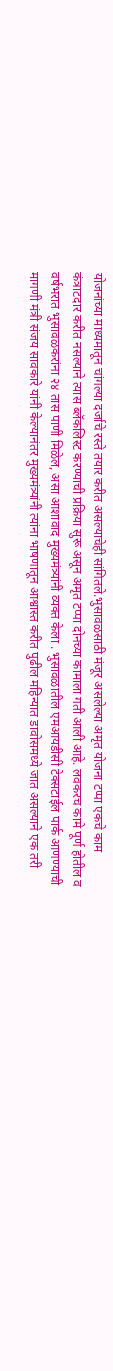योजनांच्या माध्यमातून चांगल्या दर्जाचे रस्ते तयार करीत असल्याचेही सांगितले.भुसावळसाठी मंजूर असलेल्या अमृत योजना टप्पा एकचे काम कंत्राटदार करीत नसल्याने त्यास ब्लॅकलिस्ट करण्याची प्रक्रिया सुरू असून अमृत टप्पा दोनच्या कामाला गती आली आहे. लवकरच कामे पूर्ण होतील व वर्षभरात भुसावळकरांना २४ तास पाणी मिळेल, असा आशावाद मुख्यमंत्र्यांनी व्यक्त केला . भुसावळातील एमआयडीसी टेक्सटाईल पार्क आणण्याची मागणी मंत्री संजय सावकारे यांनी केल्यानंतर मुख्यमंत्र्यांनी त्यांना भाषणातून आश्वास्त करीत पुढील महिन्यात डावोसमध्ये जात असल्याने एक तरी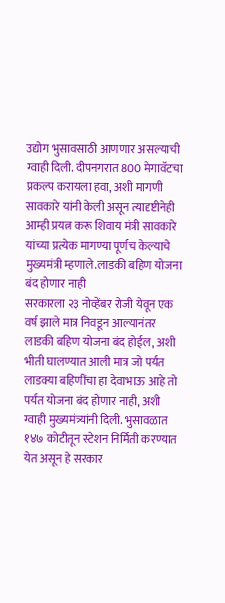उद्योग भुसावसाठी आणणार असल्याची ग्वाही दिली. दीपनगरात 800 मेगावॅटचा प्रकल्प करायला हवा, अशी मागणी सावकारे यांनी केली असून त्यादृष्टीनेही आम्ही प्रयत्न करू शिवाय मंत्री सावकारे यांच्या प्रत्येक मागण्या पूर्णच केल्याचे मुख्यमंत्री म्हणाले.लाडकी बहिण योजना बंद होणार नाही
सरकारला २३ नोव्हेंबर रोजी येवून एक वर्ष झाले मात्र निवडून आल्यानंतर लाडकी बहिण योजना बंद होईल, अशी भीती घालण्यात आली मात्र जो पर्यंत लाडक्या बहिणींचा हा देवाभाऊ आहे तो पर्यंत योजना बंद होणार नाही, अशी ग्वाही मुख्यमंत्र्यांनी दिली. भुसावळात १४७ कोटीतून स्टेशन निर्मिती करण्यात येत असून हे सरकार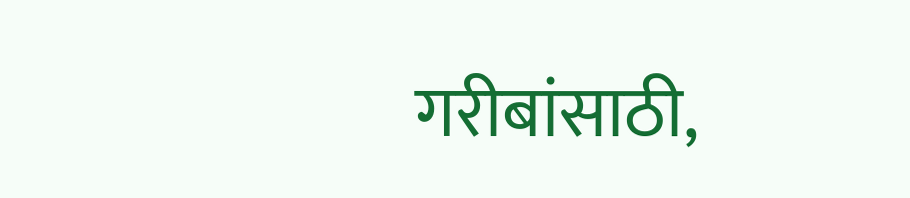गरीबांसाठी,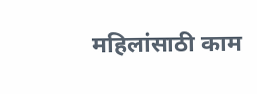महिलांसाठी काम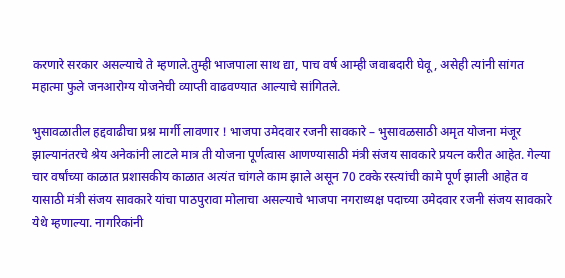करणारे सरकार असल्याचे ते म्हणाले.तुम्ही भाजपाला साथ द्या, पाच वर्ष आम्ही जवाबदारी घेवू, असेही त्यांनी सांगत महात्मा फुले जनआरोग्य योजनेची व्याप्ती वाढवण्यात आल्याचे सांगितले.

भुसावळातील हद्दवाढीचा प्रश्न मार्गी लावणार ! भाजपा उमेदवार रजनी सावकारे – भुसावळसाठी अमृत योजना मंजूर झाल्यानंतरचे श्रेय अनेकांनी लाटले मात्र ती योजना पूर्णत्वास आणण्यासाठी मंत्री संजय सावकारे प्रयत्न करीत आहेत. गेल्या चार वर्षांच्या काळात प्रशासकीय काळात अत्यंत चांगले काम झाले असून 70 टक्के रस्त्यांची कामे पूर्ण झाली आहेत व यासाठी मंत्री संजय सावकारे यांचा पाठपुरावा मोलाचा असल्याचे भाजपा नगराध्यक्ष पदाच्या उमेदवार रजनी संजय सावकारे येथे म्हणाल्या. नागरिकांनी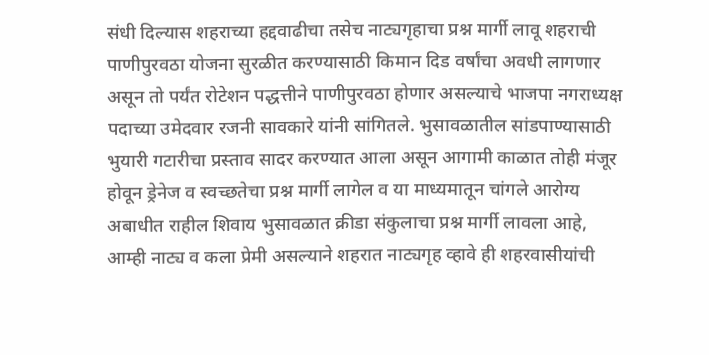संधी दिल्यास शहराच्या हद्दवाढीचा तसेच नाट्यगृहाचा प्रश्न मार्गी लावू शहराची पाणीपुरवठा योजना सुरळीत करण्यासाठी किमान दिड वर्षांचा अवधी लागणार असून तो पर्यंत रोटेशन पद्धत्तीने पाणीपुरवठा होणार असल्याचे भाजपा नगराध्यक्ष पदाच्या उमेदवार रजनी सावकारे यांनी सांगितले. भुसावळातील सांडपाण्यासाठी भुयारी गटारीचा प्रस्ताव सादर करण्यात आला असून आगामी काळात तोही मंजूर होवून ड्रेनेज व स्वच्छतेचा प्रश्न मार्गी लागेल व या माध्यमातून चांगले आरोग्य अबाधीत राहील शिवाय भुसावळात क्रीडा संकुलाचा प्रश्न मार्गी लावला आहे, आम्ही नाट्य व कला प्रेमी असल्याने शहरात नाट्यगृह व्हावे ही शहरवासीयांची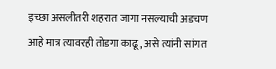इच्छा असलीतरी शहरात जागा नसल्याची अडचण आहे मात्र त्यावरही तोडगा काढू, असे त्यांनी सांगत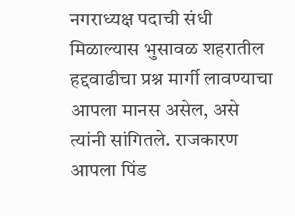नगराध्यक्ष पदाची संधी मिळाल्यास भुसावळ शहरातील हद्दवाढीचा प्रश्न मार्गी लावण्याचा आपला मानस असेल, असे त्यांनी सांगितले. राजकारण आपला पिंड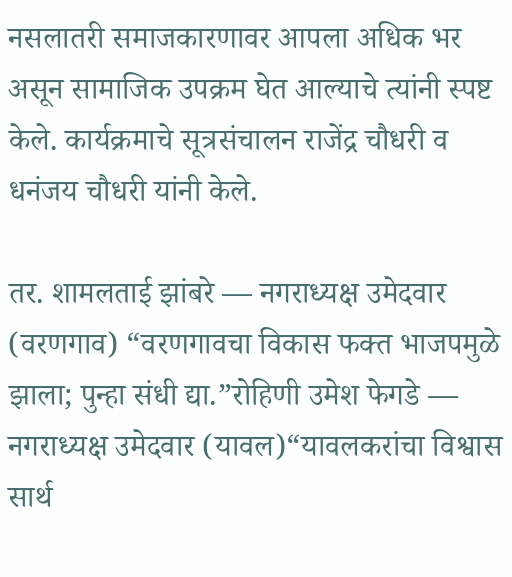नसलातरी समाजकारणावर आपला अधिक भर असून सामाजिक उपक्रम घेत आल्याचे त्यांनी स्पष्ट केले. कार्यक्रमाचे सूत्रसंचालन राजेंद्र चौधरी व धनंजय चौधरी यांनी केले.

तर. शामलताई झांबरे — नगराध्यक्ष उमेदवार (वरणगाव) “वरणगावचा विकास फक्त भाजपमुळे झाला; पुन्हा संधी द्या.”रोहिणी उमेश फेगडे — नगराध्यक्ष उमेदवार (यावल)“यावलकरांचा विश्वास सार्थ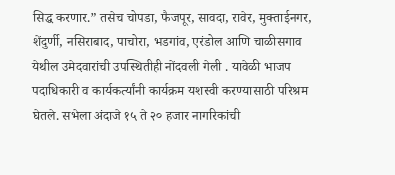सिद्ध करणार.” तसेच चोपडा, फैजपूर, सावदा, रावेर, मुक्ताईनगर, शेंदुर्णी, नसिराबाद, पाचोरा, भडगांव, एरंडोल आणि चाळीसगाव येथील उमेदवारांची उपस्थितीही नोंदवली गेली . यावेळी भाजप पदाधिकारी व कार्यकर्त्यांनी कार्यक्रम यशस्वी करण्यासाठी परिश्रम घेतले. सभेला अंदाजे १५ ते २० हजार नागरिकांची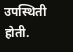उपस्थिती होती.